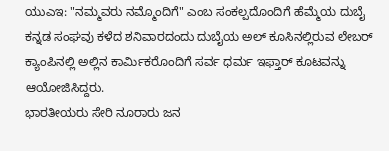ಯುಎಇ: "ನಮ್ಮವರು ನಮ್ಮೊಂದಿಗೆ" ಎಂಬ ಸಂಕಲ್ಪದೊಂದಿಗೆ ಹೆಮ್ಮೆಯ ದುಬೈ ಕನ್ನಡ ಸಂಘವು ಕಳೆದ ಶನಿವಾರದಂದು ದುಬೈಯ ಅಲ್ ಕೂಸಿನಲ್ಲಿರುವ ಲೇಬರ್ ಕ್ಯಾಂಪಿನಲ್ಲಿ ಅಲ್ಲಿನ ಕಾರ್ಮಿಕರೊಂದಿಗೆ ಸರ್ವ ಧರ್ಮ ಇಫ್ತಾರ್ ಕೂಟವನ್ನು ಆಯೋಜಿಸಿದ್ದರು.
ಭಾರತೀಯರು ಸೇರಿ ನೂರಾರು ಜನ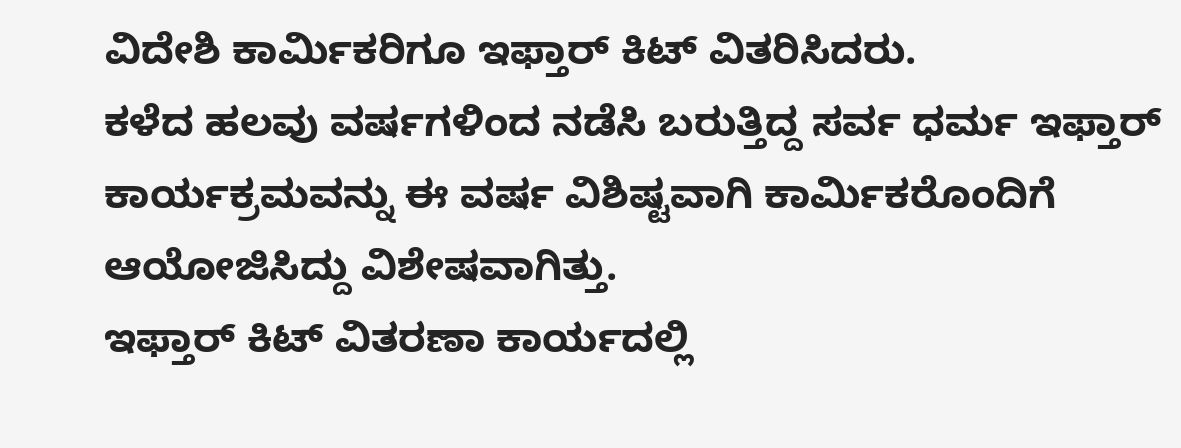ವಿದೇಶಿ ಕಾರ್ಮಿಕರಿಗೂ ಇಫ್ತಾರ್ ಕಿಟ್ ವಿತರಿಸಿದರು.
ಕಳೆದ ಹಲವು ವರ್ಷಗಳಿಂದ ನಡೆಸಿ ಬರುತ್ತಿದ್ದ ಸರ್ವ ಧರ್ಮ ಇಫ್ತಾರ್ ಕಾರ್ಯಕ್ರಮವನ್ನು ಈ ವರ್ಷ ವಿಶಿಷ್ಟವಾಗಿ ಕಾರ್ಮಿಕರೊಂದಿಗೆ ಆಯೋಜಿಸಿದ್ದು ವಿಶೇಷವಾಗಿತ್ತು.
ಇಫ್ತಾರ್ ಕಿಟ್ ವಿತರಣಾ ಕಾರ್ಯದಲ್ಲಿ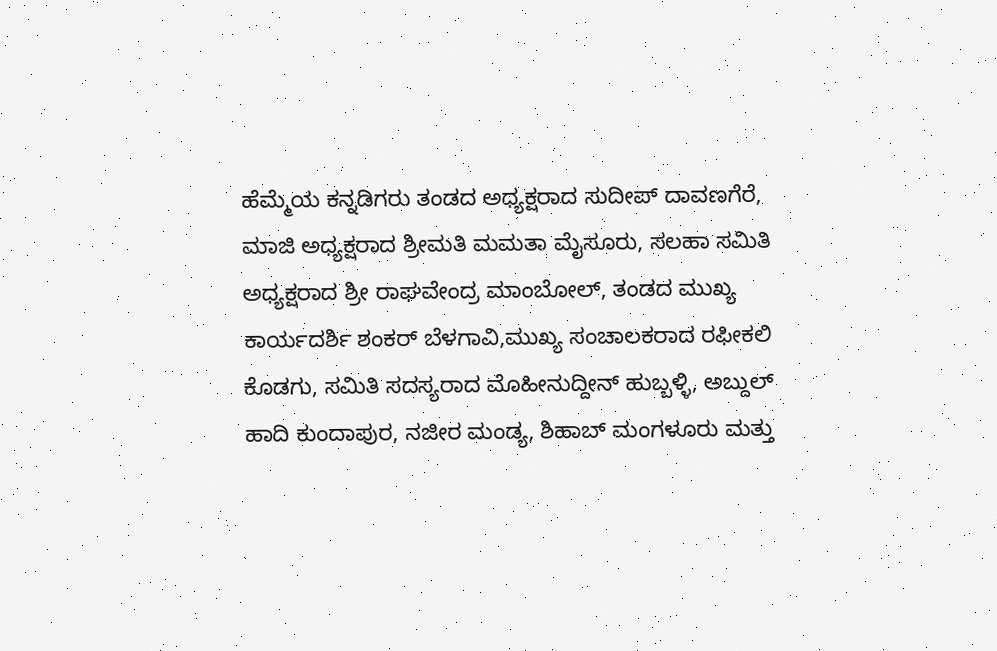ಹೆಮ್ಮೆಯ ಕನ್ನಡಿಗರು ತಂಡದ ಅಧ್ಯಕ್ಷರಾದ ಸುದೀಪ್ ದಾವಣಗೆರೆ,
ಮಾಜಿ ಅಧ್ಯಕ್ಷರಾದ ಶ್ರೀಮತಿ ಮಮತಾ ಮೈಸೂರು, ಸಲಹಾ ಸಮಿತಿ ಅಧ್ಯಕ್ಷರಾದ ಶ್ರೀ ರಾಘವೇಂದ್ರ ಮಾಂಬೋಲ್, ತಂಡದ ಮುಖ್ಯ ಕಾರ್ಯದರ್ಶಿ ಶಂಕರ್ ಬೆಳಗಾವಿ,ಮುಖ್ಯ ಸಂಚಾಲಕರಾದ ರಫೀಕಲಿ ಕೊಡಗು, ಸಮಿತಿ ಸದಸ್ಯರಾದ ಮೊಹೀನುದ್ದೀನ್ ಹುಬ್ಬಳ್ಳಿ, ಅಬ್ದುಲ್ ಹಾದಿ ಕುಂದಾಪುರ, ನಜೀರ ಮಂಡ್ಯ, ಶಿಹಾಬ್ ಮಂಗಳೂರು ಮತ್ತು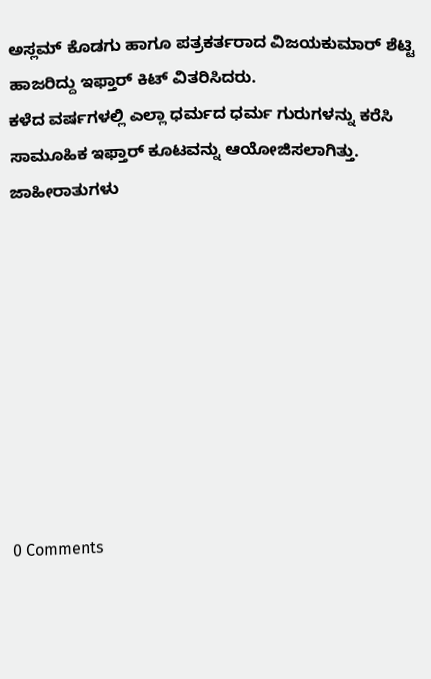ಅಸ್ಲಮ್ ಕೊಡಗು ಹಾಗೂ ಪತ್ರಕರ್ತರಾದ ವಿಜಯಕುಮಾರ್ ಶೆಟ್ಟಿ ಹಾಜರಿದ್ದು ಇಫ್ತಾರ್ ಕಿಟ್ ವಿತರಿಸಿದರು.
ಕಳೆದ ವರ್ಷಗಳಲ್ಲಿ ಎಲ್ಲಾ ಧರ್ಮದ ಧರ್ಮ ಗುರುಗಳನ್ನು ಕರೆಸಿ ಸಾಮೂಹಿಕ ಇಫ್ತಾರ್ ಕೂಟವನ್ನು ಆಯೋಜಿಸಲಾಗಿತ್ತು.
ಜಾಹೀರಾತುಗಳು









0 Comments